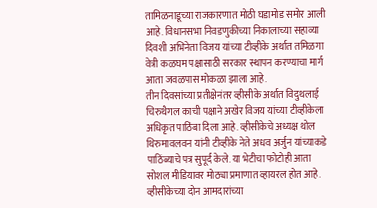तामिळनाडूच्या राजकारणात मोठी घडामोड समोर आली आहे. विधानसभा निवडणुकीच्या निकालाच्या सहाव्या दिवशी अभिनेता विजय यांच्या टीव्हीके अर्थात तमिळगा वेत्री कळघम पक्षासाठी सरकार स्थापन करण्याचा मार्ग आता जवळपास मोकळा झाला आहे.
तीन दिवसांच्या प्रतीक्षेनंतर व्हीसीके अर्थात विदुथलाई चिरुथैगल काची पक्षाने अखेर विजय यांच्या टीव्हीकेला अधिकृत पाठिंबा दिला आहे. व्हीसीकेचे अध्यक्ष थोल थिरुमावलवन यांनी टीव्हीके नेते अधव अर्जुन यांच्याकडे पाठिंब्याचे पत्र सुपूर्द केले. या भेटीचा फोटोही आता सोशल मीडियावर मोठ्या प्रमाणात व्हायरल होत आहे.
व्हीसीकेच्या दोन आमदारांच्या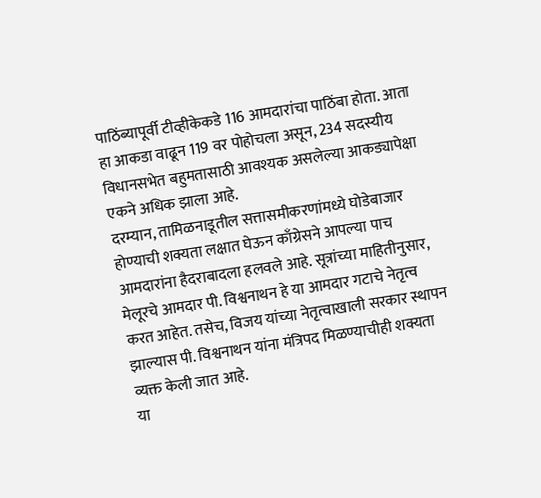पाठिंब्यापूर्वी टीव्हीकेकडे 116 आमदारांचा पाठिंबा होता. आता हा आकडा वाढून 119 वर पोहोचला असून, 234 सदस्यीय विधानसभेत बहुमतासाठी आवश्यक असलेल्या आकड्यापेक्षा एकने अधिक झाला आहे.
दरम्यान, तामिळनाडूतील सत्तासमीकरणांमध्ये घोडेबाजार होण्याची शक्यता लक्षात घेऊन काँग्रेसने आपल्या पाच आमदारांना हैदराबादला हलवले आहे. सूत्रांच्या माहितीनुसार, मेलूरचे आमदार पी. विश्वनाथन हे या आमदार गटाचे नेतृत्व करत आहेत. तसेच, विजय यांच्या नेतृत्वाखाली सरकार स्थापन झाल्यास पी. विश्वनाथन यांना मंत्रिपद मिळण्याचीही शक्यता व्यक्त केली जात आहे.
या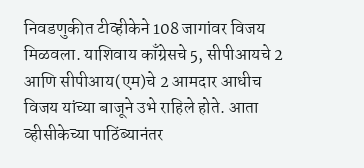निवडणुकीत टीव्हीकेने 108 जागांवर विजय मिळवला. याशिवाय काँग्रेसचे 5, सीपीआयचे 2 आणि सीपीआय(एम)चे 2 आमदार आधीच विजय यांच्या बाजूने उभे राहिले होते. आता व्हीसीकेच्या पाठिंब्यानंतर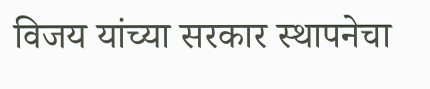विजय यांच्या सरकार स्थापनेचा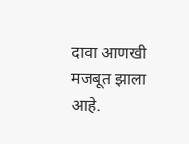दावा आणखी मजबूत झाला आहे.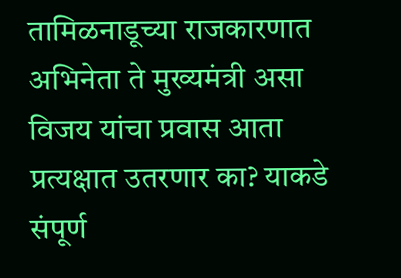तामिळनाडूच्या राजकारणात अभिनेता ते मुख्यमंत्री असा विजय यांचा प्रवास आता प्रत्यक्षात उतरणार का? याकडे संपूर्ण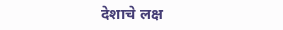देशाचे लक्ष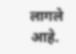लागले आहे.